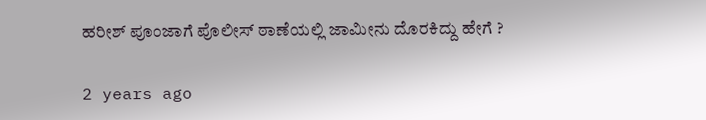ಹರೀಶ್ ಪೂಂಜಾಗೆ ಪೊಲೀಸ್ ಠಾಣೆಯಲ್ಲಿ ಜಾಮೀನು ದೊರಕಿದ್ದು ಹೇಗೆ ?

2 years ago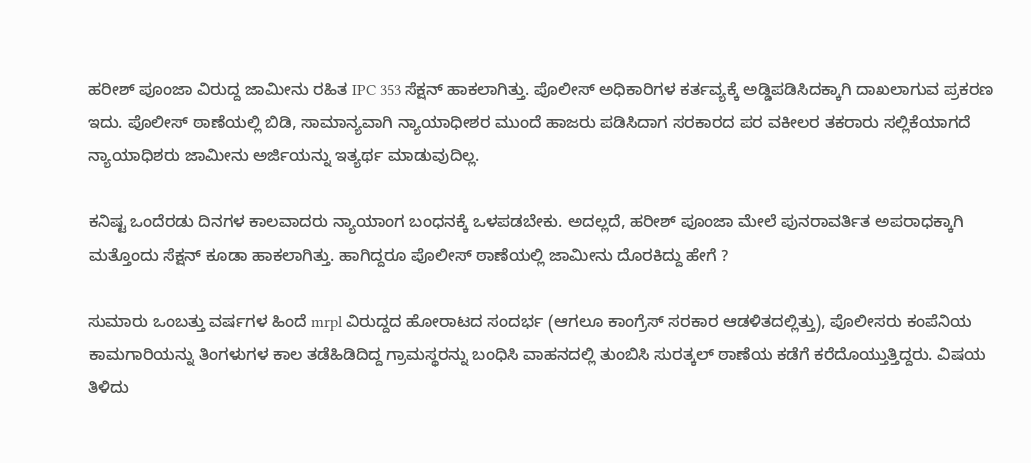ಹರೀಶ್ ಪೂಂಜಾ ವಿರುದ್ದ ಜಾಮೀನು ರಹಿತ IPC 353 ಸೆಕ್ಷನ್ ಹಾಕಲಾಗಿತ್ತು‌. ಪೊಲೀಸ್ ಅಧಿಕಾರಿಗಳ ಕರ್ತವ್ಯಕ್ಕೆ ಅಡ್ಡಿಪಡಿಸಿದಕ್ಕಾಗಿ ದಾಖಲಾಗುವ ಪ್ರಕರಣ ಇದು. ಪೊಲೀಸ್ ಠಾಣೆಯಲ್ಲಿ ಬಿಡಿ, ಸಾಮಾನ್ಯವಾಗಿ ನ್ಯಾಯಾಧೀಶರ ಮುಂದೆ ಹಾಜರು ಪಡಿಸಿದಾಗ ಸರಕಾರದ ಪರ ವಕೀಲರ ತಕರಾರು ಸಲ್ಲಿಕೆಯಾಗದೆ ನ್ಯಾಯಾಧಿಶರು ಜಾಮೀನು ಅರ್ಜಿಯನ್ನು ಇತ್ಯರ್ಥ ಮಾಡುವುದಿಲ್ಲ.

ಕನಿಷ್ಟ ಒಂದೆರಡು ದಿನಗಳ ಕಾಲವಾದರು ನ್ಯಾಯಾಂಗ ಬಂಧನಕ್ಕೆ ಒಳಪಡಬೇಕು. ಅದಲ್ಲದೆ, ಹರೀಶ್ ಪೂಂಜಾ ಮೇಲೆ ಪುನರಾವರ್ತಿತ ಅಪರಾಧಕ್ಕಾಗಿ ಮತ್ತೊಂದು ಸೆಕ್ಷನ್ ಕೂಡಾ ಹಾಕಲಾಗಿತ್ತು. ಹಾಗಿದ್ದರೂ ಪೊಲೀಸ್ ಠಾಣೆಯಲ್ಲಿ ಜಾಮೀನು ದೊರಕಿದ್ದು ಹೇಗೆ ?

ಸುಮಾರು ಒಂಬತ್ತು ವರ್ಷಗಳ ಹಿಂದೆ mrpl ವಿರುದ್ದದ ಹೋರಾಟದ ಸಂದರ್ಭ (ಆಗಲೂ ಕಾಂಗ್ರೆಸ್ ಸರಕಾರ ಆಡಳಿತದಲ್ಲಿತ್ತು), ಪೊಲೀಸರು ಕಂಪೆನಿಯ ಕಾಮಗಾರಿಯನ್ನು ತಿಂಗಳುಗಳ ಕಾಲ ತಡೆಹಿಡಿದಿದ್ದ ಗ್ರಾಮಸ್ಥರನ್ನು ಬಂಧಿಸಿ ವಾಹನದಲ್ಲಿ ತುಂಬಿಸಿ ಸುರತ್ಕಲ್ ಠಾಣೆಯ ಕಡೆಗೆ ಕರೆದೊಯ್ತುತ್ತಿದ್ದರು. ವಿಷಯ ತಿಳಿದು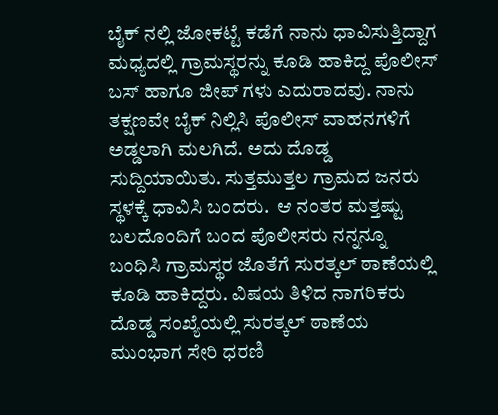ಬೈಕ್ ನಲ್ಲಿ ಜೋಕಟ್ಟೆ ಕಡೆಗೆ ನಾನು ಧಾವಿಸುತ್ತಿದ್ದಾಗ ಮಧ್ಯದಲ್ಲಿ ಗ್ರಾಮಸ್ಥರನ್ನು ಕೂಡಿ ಹಾಕಿದ್ದ ಪೊಲೀಸ್ ಬಸ್ ಹಾಗೂ ಜೀಪ್ ಗಳು ಎದುರಾದವು. ನಾನು ತಕ್ಷಣವೇ ಬೈಕ್ ನಿಲ್ಲಿಸಿ ಪೊಲೀಸ್ ವಾಹನಗಳಿಗೆ ಅಡ್ಡಲಾಗಿ ಮಲಗಿದೆ. ಅದು ದೊಡ್ಡ ಸುದ್ದಿಯಾಯಿತು. ಸುತ್ತಮುತ್ತಲ ಗ್ರಾಮದ ಜನರು ಸ್ಥಳಕ್ಕೆ ಧಾವಿಸಿ ಬಂದರು.  ಆ ನಂತರ ಮತ್ತಷ್ಟು ಬಲದೊಂದಿಗೆ ಬಂದ ಪೊಲೀಸರು ನನ್ನನ್ನೂ ಬಂಧಿಸಿ ಗ್ರಾಮಸ್ಥರ ಜೊತೆಗೆ ಸುರತ್ಕಲ್ ಠಾಣೆಯಲ್ಲಿ ಕೂಡಿ ಹಾಕಿದ್ದರು. ವಿಷಯ ತಿಳಿದ ನಾಗರಿಕರು ದೊಡ್ಡ ಸಂಖ್ಯೆಯಲ್ಲಿ ಸುರತ್ಕಲ್ ಠಾಣೆಯ ಮುಂಭಾಗ ಸೇರಿ ಧರಣಿ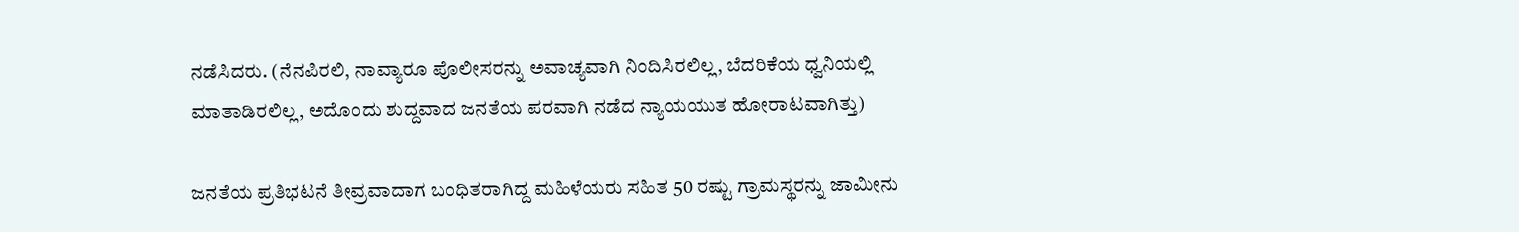ನಡೆಸಿದರು. (ನೆನಪಿರಲಿ, ನಾವ್ಯಾರೂ ಪೊಲೀಸರನ್ನು ಅವಾಚ್ಯವಾಗಿ ನಿಂದಿಸಿರಲಿಲ್ಲ, ಬೆದರಿಕೆಯ ಧ್ವನಿಯಲ್ಲಿ ಮಾತಾಡಿರಲಿಲ್ಲ, ಅದೊಂದು ಶುದ್ದವಾದ ಜನತೆಯ ಪರವಾಗಿ ನಡೆದ ನ್ಯಾಯಯುತ ಹೋರಾಟವಾಗಿತ್ತು)

ಜನತೆಯ ಪ್ರತಿಭಟನೆ ತೀವ್ರವಾದಾಗ ಬಂಧಿತರಾಗಿದ್ದ ಮಹಿಳೆಯರು ಸಹಿತ 50 ರಷ್ಟು ಗ್ರಾಮಸ್ಥರನ್ನು ಜಾಮೀನು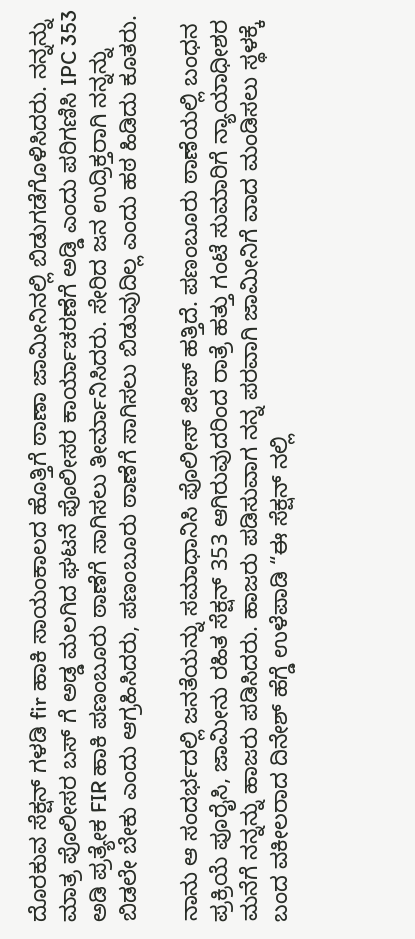ದೊರಕುವ ಸೆಕ್ಷನ್ ಗಳಡಿ fir ಹಾಕಿ ಸಾಯಂಕಾಲದ ಹೊತ್ತಿಗೆ ಠಾಣಾ ಜಾಮೀನಿನಲ್ಲಿ ಬಿಡುಗಡೆಗೊಳಿಸಿದರು. ನನ್ನನ್ನು ಮಾತ್ರ ಪೊಲೀಸರ ಬಸ್ ಗೆ ಅಡ್ಡ ಮಲಗಿದ ಘಟನೆ ಪೊಲೀಸರ ಕಾರ್ಯಾಚರಣೆಗೆ ಅಡ್ಡಿ ಎಂದು ಪರಿಗಣಿಸಿ IPC 353 ಅಡಿ ಪ್ರತ್ಯೇಕ FIR ಹಾಕಿ ಪಣಂಬೂರು ಠಾಣೆಗೆ ಸಾಗಿಸಲು ತೀರ್ಮಾನಿಸಿದರು. ಸೇರಿದ ಜನ ಉದ್ರಿಕ್ತರಾಗಿ ನನ್ನನ್ನು ಬಿಡಲೇ ಬೇಕು ಎಂದು ಆಗ್ರಹಿಸಿದರು, ಪಣಂಬೂರು ಠಾಣೆಗೆ ಸಾಗಿಸಲು ಬಿಡುವುದಿಲ್ಲ ಎಂದು ಹಠ ಹಿಡಿದು ಕೂತರು.

ನಾನು ಆ ಸಂದರ್ಭದಲ್ಲಿ ಜನತೆಯನ್ನು ಸಮಾಧಾನಿಸಿ ಪೊಲೀಸ್ ಜೀಪ್ ಹತ್ತಿದೆ. ಪಣಂಬೂರು ಠಾಣೆಯಲ್ಲಿ ಬಂಧನ ಪ್ರಕ್ರಿಯೆ ಪೂರೈಸಿ, ಜಾಮೀನು ರಹಿತ ಸೆಕ್ಷನ್ 353 ಆಗಿರುವುದರಿಂದ ರಾತ್ರೆ ಹತ್ತು ಗಂಟೆ ಸುಮಾರಿಗೆ ನ್ಯಾಯಾಧೀಶರ ಮನೆಗೆ ನನ್ನನ್ನು ಹಾಜರು ಪಡಿಸಿದರು. ಹಾಜರು ಪಡಿಸುವಾಗ ನನ್ನ ಪರವಾಗಿ ಜಾಮೀನಿಗೆ ವಾದ ಮಂಡಿಸಲು ಸ್ಥಳಕ್ಕೆ  ಬಂದ ವಕೀಲರಾದ ದಿನೇಶ್ ಹೆಗ್ಡೆ ಉಳೆಪಾಡಿ “ಈ ಸೆಕ್ಷನ್ ನಲ್ಲಿ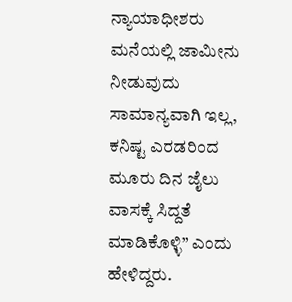ನ್ಯಾಯಾಧೀಶರು ಮನೆಯಲ್ಲಿ ಜಾಮೀನು ನೀಡುವುದು ಸಾಮಾನ್ಯವಾಗಿ ಇಲ್ಲ, ಕನಿಷ್ಟ ಎರಡರಿಂದ ಮೂರು ದಿನ ಜೈಲು ವಾಸಕ್ಕೆ ಸಿದ್ದತೆ ಮಾಡಿಕೊಳ್ಳಿ” ಎಂದು ಹೇಳಿದ್ದರು.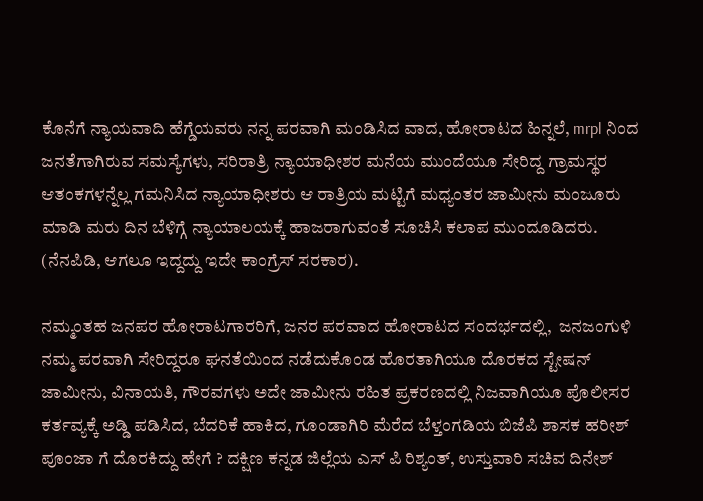ಕೊನೆಗೆ ನ್ಯಾಯವಾದಿ ಹೆಗ್ಡೆಯವರು ನನ್ನ ಪರವಾಗಿ ಮಂಡಿಸಿದ ವಾದ, ಹೋರಾಟದ ಹಿನ್ನಲೆ, mrpl ನಿಂದ ಜನತೆಗಾಗಿರುವ ಸಮಸ್ಯೆಗಳು, ಸರಿರಾತ್ರಿ ನ್ಯಾಯಾಧೀಶರ ಮನೆಯ ಮುಂದೆಯೂ ಸೇರಿದ್ದ ಗ್ರಾಮಸ್ಥರ ಆತಂಕಗಳನ್ನೆಲ್ಲ ಗಮನಿಸಿದ ನ್ಯಾಯಾಧೀಶರು ಆ ರಾತ್ರಿಯ ಮಟ್ಟಿಗೆ ಮಧ್ಯಂತರ ಜಾಮೀನು ಮಂಜೂರು ಮಾಡಿ ಮರು ದಿನ ಬೆಳಿಗ್ಗೆ ನ್ಯಾಯಾಲಯಕ್ಕೆ ಹಾಜರಾಗುವಂತೆ ಸೂಚಿಸಿ ಕಲಾಪ ಮುಂದೂಡಿದರು. (ನೆನಪಿಡಿ, ಆಗಲೂ ಇದ್ದದ್ದು ಇದೇ ಕಾಂಗ್ರೆಸ್ ಸರಕಾರ).

ನಮ್ಮಂತಹ ಜನಪರ ಹೋರಾಟಗಾರರಿಗೆ, ಜನರ ಪರವಾದ ಹೋರಾಟದ ಸಂದರ್ಭದಲ್ಲಿ,  ಜನಜಂಗುಳಿ ನಮ್ಮ ಪರವಾಗಿ ಸೇರಿದ್ದರೂ ಘನತೆಯಿಂದ ನಡೆದುಕೊಂಡ ಹೊರತಾಗಿಯೂ ದೊರಕದ ಸ್ಟೇಷನ್ ಜಾಮೀನು, ವಿನಾಯತಿ, ಗೌರವಗಳು ಅದೇ ಜಾಮೀನು ರಹಿತ ಪ್ರಕರಣದಲ್ಲಿ ನಿಜವಾಗಿಯೂ ಪೊಲೀಸರ ಕರ್ತವ್ಯಕ್ಕೆ ಅಡ್ಡಿ ಪಡಿಸಿದ, ಬೆದರಿಕೆ ಹಾಕಿದ, ಗೂಂಡಾಗಿರಿ ಮೆರೆದ ಬೆಳ್ತಂಗಡಿಯ ಬಿಜೆಪಿ ಶಾಸಕ ಹರೀಶ್ ಪೂಂಜಾ ಗೆ ದೊರಕಿದ್ದು ಹೇಗೆ ? ದಕ್ಷಿಣ ಕನ್ನಡ ಜಿಲ್ಲೆಯ ಎಸ್ ಪಿ ರಿಶ್ಯಂತ್, ಉಸ್ತುವಾರಿ ಸಚಿವ ದಿನೇಶ್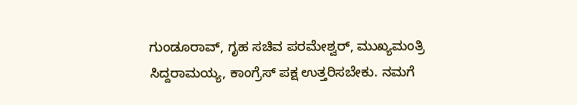ಗುಂಡೂರಾವ್, ಗೃಹ ಸಚಿವ ಪರಮೇಶ್ವರ್, ಮುಖ್ಯಮಂತ್ರಿ ಸಿದ್ದರಾಮಯ್ಯ, ಕಾಂಗ್ರೆಸ್ ಪಕ್ಷ ಉತ್ತರಿಸಬೇಕು. ನಮಗೆ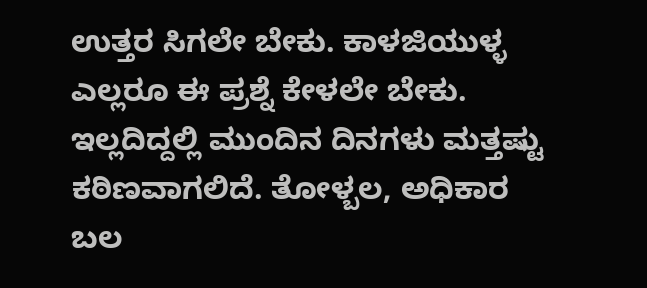ಉತ್ತರ ಸಿಗಲೇ ಬೇಕು. ಕಾಳಜಿಯುಳ್ಳ ಎಲ್ಲರೂ ಈ ಪ್ರಶ್ನೆ ಕೇಳಲೇ ಬೇಕು. ಇಲ್ಲದಿದ್ದಲ್ಲಿ ಮುಂದಿನ ದಿನಗಳು ಮತ್ತಷ್ಟು ಕಠಿಣವಾಗಲಿದೆ. ತೋಳ್ಬಲ, ಅಧಿಕಾರ ಬಲ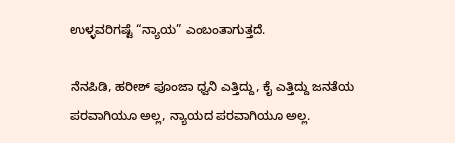ಉಳ್ಳವರಿಗಷ್ಟೆ “ನ್ಯಾಯ” ಎಂಬಂತಾಗುತ್ತದೆ.

ನೆನಪಿಡಿ, ಹರೀಶ್ ಪೂಂಜಾ ಧ್ವನಿ ಎತ್ತಿದ್ದು, ಕೈ ಎತ್ತಿದ್ದು ಜನತೆಯ ಪರವಾಗಿಯೂ ಅಲ್ಲ, ನ್ಯಾಯದ ಪರವಾಗಿಯೂ ಅಲ್ಲ.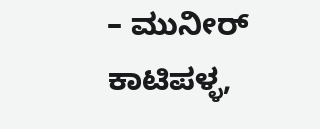– ಮುನೀರ್ ಕಾಟಿಪಳ್ಳ,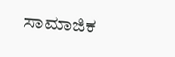ಸಾಮಾಜಿಕ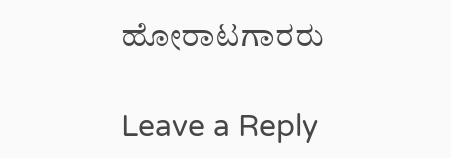ಹೋರಾಟಗಾರರು

Leave a Reply